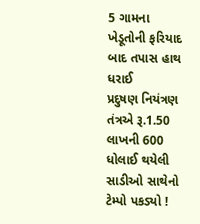5 ગામના ખેડૂતોની ફરિયાદ બાદ તપાસ હાથ ધરાઈ
પ્રદુષણ નિયંત્રણ તંત્રએ રૂ.1.50 લાખની 600
ધોલાઈ થયેલી સાડીઓ સાથેનો ટેમ્પો પકડ્યો !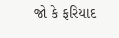જો કે ફરિયાદ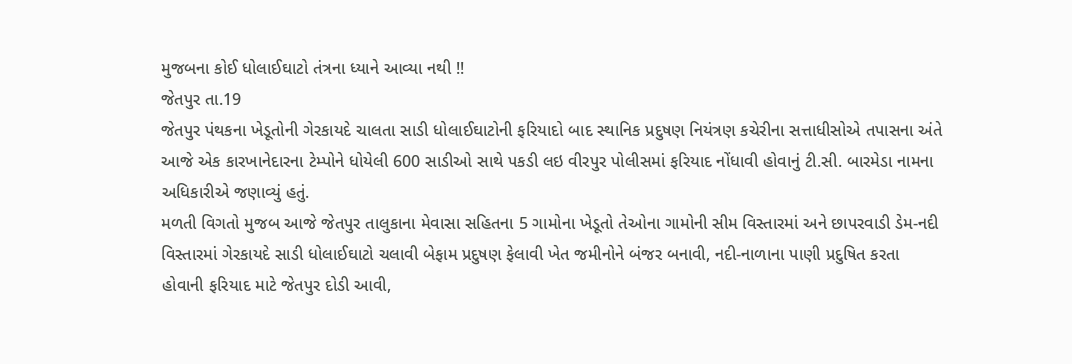મુજબના કોઈ ધોલાઈઘાટો તંત્રના ધ્યાને આવ્યા નથી !!
જેતપુર તા.19
જેતપુર પંથકના ખેડૂતોની ગેરકાયદે ચાલતા સાડી ધોલાઈઘાટોની ફરિયાદો બાદ સ્થાનિક પ્રદુષણ નિયંત્રણ કચેરીના સત્તાધીસોએ તપાસના અંતે આજે એક કારખાનેદારના ટેમ્પોને ધોયેલી 600 સાડીઓ સાથે પકડી લઇ વીરપુર પોલીસમાં ફરિયાદ નોંધાવી હોવાનું ટી.સી. બારમેડા નામના અધિકારીએ જણાવ્યું હતું.
મળતી વિગતો મુજબ આજે જેતપુર તાલુકાના મેવાસા સહિતના 5 ગામોના ખેડૂતો તેઓના ગામોની સીમ વિસ્તારમાં અને છાપરવાડી ડેમ-નદી વિસ્તારમાં ગેરકાયદે સાડી ધોલાઈઘાટો ચલાવી બેફામ પ્રદુષણ ફેલાવી ખેત જમીનોને બંજર બનાવી, નદી-નાળાના પાણી પ્રદુષિત કરતા હોવાની ફરિયાદ માટે જેતપુર દોડી આવી,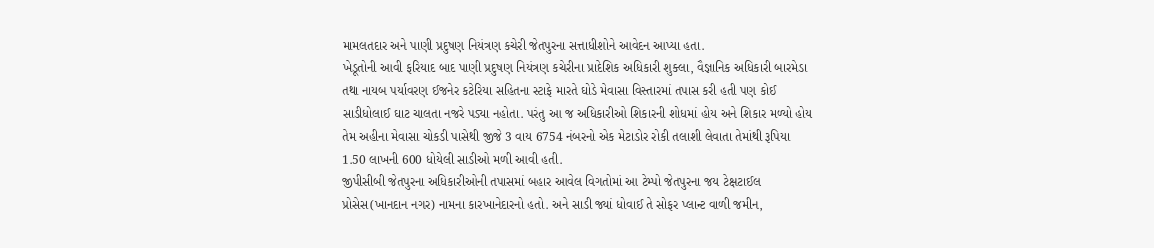મામલતદાર અને પાણી પ્રદુષણ નિયંત્રણ કચેરી જેતપુરના સત્તાધીશોને આવેદન આપ્યા હતા.
ખેડૂતોની આવી ફરિયાદ બાદ પાણી પ્રદુષણ નિયંત્રણ કચેરીના પ્રાદેશિક અધિકારી શુક્લા, વૈજ્ઞાનિક અધિકારી બારમેડા તથા નાયબ પર્યાવરણ ઈજનેર કટેરિયા સહિતના સ્ટાફે મારતે ઘોડે મેવાસા વિસ્તારમાં તપાસ કરી હતી પણ કોઈ સાડીધોલાઈ ઘાટ ચાલતા નજરે પડ્યા નહોતા. પરંતુ આ જ અધિકારીઓ શિકારની શોધમાં હોય અને શિકાર મળ્યો હોય તેમ અહીના મેવાસા ચોકડી પાસેથી જીજે 3 વાય 6754 નંબરનો એક મેટાડોર રોકી તલાશી લેવાતા તેમાંથી રૂપિયા 1.50 લાખની 600 ધોયેલી સાડીઓ મળી આવી હતી.
જીપીસીબી જેતપુરના અધિકારીઓની તપાસમાં બહાર આવેલ વિગતોમાં આ ટેમ્પો જેતપુરના જય ટેક્ષટાઈલ પ્રોસેસ(ખાનદાન નગર) નામના કારખાનેદારનો હતો. અને સાડી જ્યાં ધોવાઈ તે સોફર પ્લાન્ટ વાળી જમીન,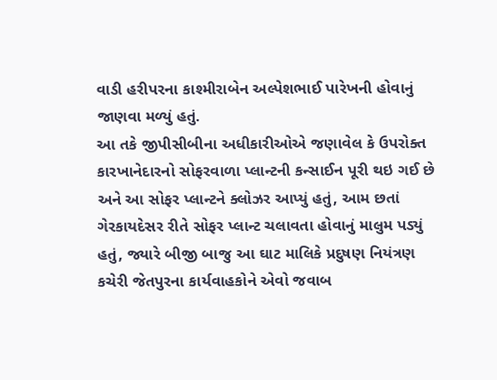વાડી હરીપરના કાશ્મીરાબેન અલ્પેશભાઈ પારેખની હોવાનું જાણવા મળ્યું હતું.
આ તકે જીપીસીબીના અધીકારીઓએ જણાવેલ કે ઉપરોક્ત કારખાનેદારનો સોફરવાળા પ્લાન્ટની કન્સાઈન પૂરી થઇ ગઈ છે અને આ સોફર પ્લાન્ટને ક્લોઝર આપ્યું હતું, આમ છતાં ગેરકાયદેસર રીતે સોફર પ્લાન્ટ ચલાવતા હોવાનું માલુમ પડ્યું હતું, જ્યારે બીજી બાજુ આ ઘાટ માલિકે પ્રદુષણ નિયંત્રણ કચેરી જેતપુરના કાર્યવાહકોને એવો જવાબ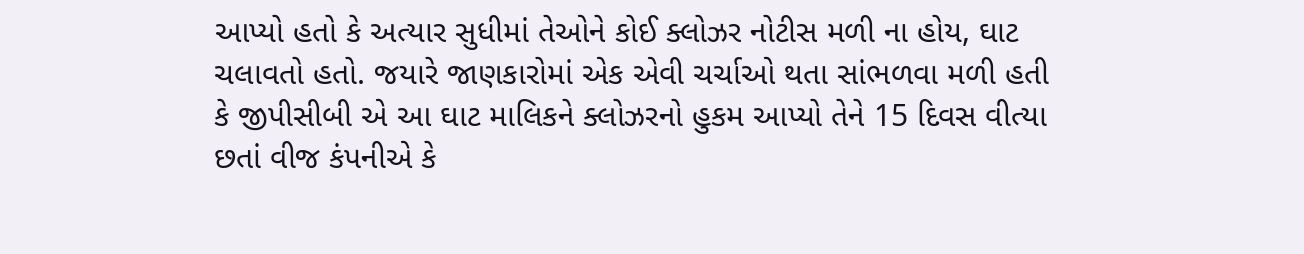આપ્યો હતો કે અત્યાર સુધીમાં તેઓને કોઈ ક્લોઝર નોટીસ મળી ના હોય, ઘાટ ચલાવતો હતો. જયારે જાણકારોમાં એક એવી ચર્ચાઓ થતા સાંભળવા મળી હતી કે જીપીસીબી એ આ ઘાટ માલિકને ક્લોઝરનો હુકમ આપ્યો તેને 15 દિવસ વીત્યા છતાં વીજ કંપનીએ કે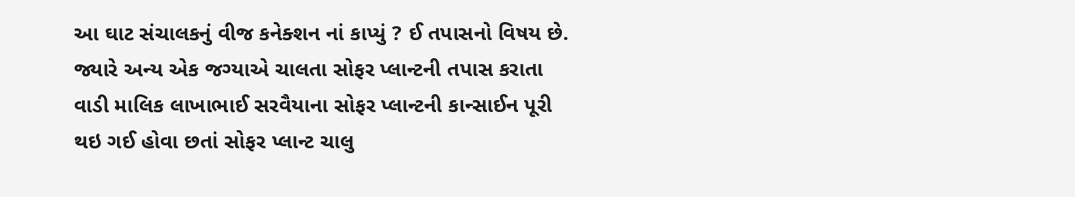આ ઘાટ સંચાલકનું વીજ કનેક્શન નાં કાપ્યું ? ઈ તપાસનો વિષય છે.
જ્યારે અન્ય એક જગ્યાએ ચાલતા સોફર પ્લાન્ટની તપાસ કરાતા વાડી માલિક લાખાભાઈ સરવૈયાના સોફર પ્લાન્ટની કાન્સાઈન પૂરી થઇ ગઈ હોવા છતાં સોફર પ્લાન્ટ ચાલુ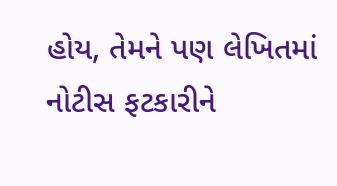હોય, તેમને પણ લેખિતમાં નોટીસ ફટકારીને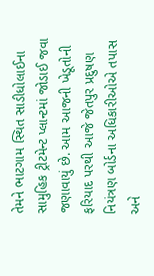તેમને ભાટગામ સ્થિત સાડીધોલાઈના સામુહિક ટ્રીટમેન્ટ પ્લાન્ટમાં જોડાઈ જવા જણાવાયું છે. આમ આજની ખેડૂતોની ફરિયાદ પરથી આજે જેતપુર પ્રદુષણ નિયંત્રણ બોર્ડના અધિકારીઓએ તપાસ અને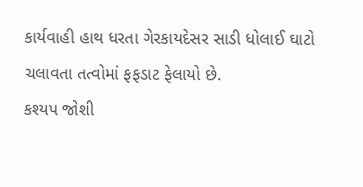કાર્યવાહી હાથ ધરતા ગેરકાયદેસર સાડી ધોલાઈ ઘાટો ચલાવતા તત્વોમાં ફફડાટ ફેલાયો છે.
કશ્યપ જોશી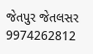જેતપુર જેતલસર 9974262812